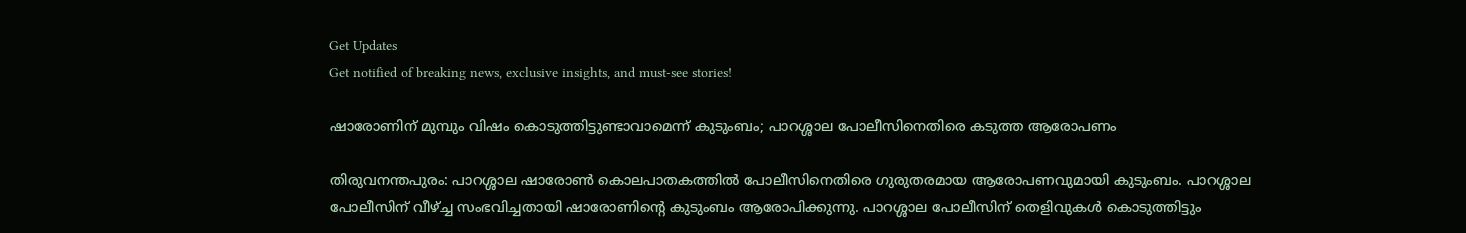Get Updates
Get notified of breaking news, exclusive insights, and must-see stories!

ഷാരോണിന് മുമ്പും വിഷം കൊടുത്തിട്ടുണ്ടാവാമെന്ന് കുടുംബം; പാറശ്ശാല പോലീസിനെതിരെ കടുത്ത ആരോപണം

തിരുവനന്തപുരം: പാറശ്ശാല ഷാരോണ്‍ കൊലപാതകത്തില്‍ പോലീസിനെതിരെ ഗുരുതരമായ ആരോപണവുമായി കുടുംബം. പാറശ്ശാല പോലീസിന് വീഴ്ച്ച സംഭവിച്ചതായി ഷാരോണിന്റെ കുടുംബം ആരോപിക്കുന്നു. പാറശ്ശാല പോലീസിന് തെളിവുകള്‍ കൊടുത്തിട്ടും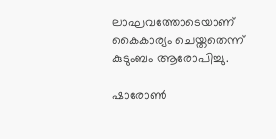ലാഘവത്തോടെയാണ് കൈകാര്യം ചെയ്തതെന്ന് കുടുംബം ആരോപിച്ചു.

ഷാരോണ്‍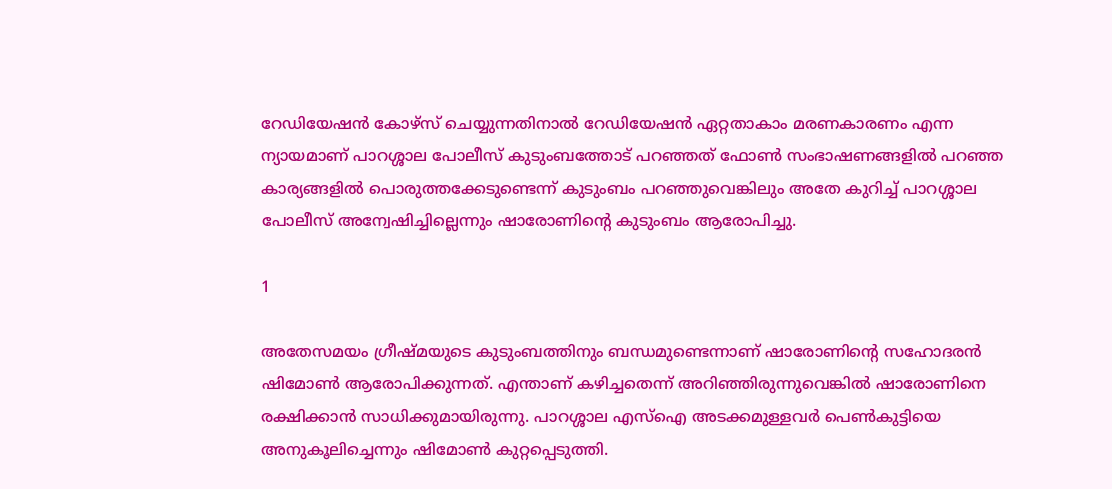റേഡിയേഷന്‍ കോഴ്‌സ് ചെയ്യുന്നതിനാല്‍ റേഡിയേഷന്‍ ഏറ്റതാകാം മരണകാരണം എന്ന ന്യായമാണ് പാറശ്ശാല പോലീസ് കുടുംബത്തോട് പറഞ്ഞത് ഫോണ്‍ സംഭാഷണങ്ങളില്‍ പറഞ്ഞ കാര്യങ്ങളില്‍ പൊരുത്തക്കേടുണ്ടെന്ന് കുടുംബം പറഞ്ഞുവെങ്കിലും അതേ കുറിച്ച് പാറശ്ശാല പോലീസ് അന്വേഷിച്ചില്ലെന്നും ഷാരോണിന്റെ കുടുംബം ആരോപിച്ചു.

1

അതേസമയം ഗ്രീഷ്മയുടെ കുടുംബത്തിനും ബന്ധമുണ്ടെന്നാണ് ഷാരോണിന്റെ സഹോദരന്‍ ഷിമോണ്‍ ആരോപിക്കുന്നത്. എന്താണ് കഴിച്ചതെന്ന് അറിഞ്ഞിരുന്നുവെങ്കില്‍ ഷാരോണിനെ രക്ഷിക്കാന്‍ സാധിക്കുമായിരുന്നു. പാറശ്ശാല എസ്‌ഐ അടക്കമുള്ളവര്‍ പെണ്‍കുട്ടിയെ അനുകൂലിച്ചെന്നും ഷിമോണ്‍ കുറ്റപ്പെടുത്തി.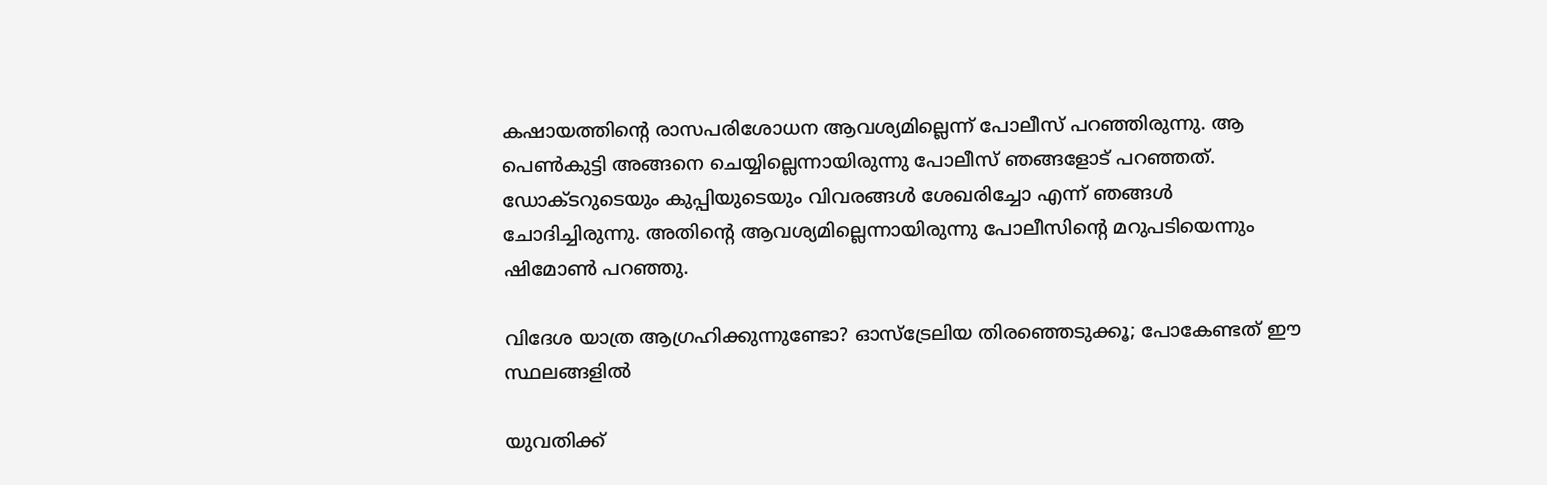കഷായത്തിന്റെ രാസപരിശോധന ആവശ്യമില്ലെന്ന് പോലീസ് പറഞ്ഞിരുന്നു. ആ പെണ്‍കുട്ടി അങ്ങനെ ചെയ്യില്ലെന്നായിരുന്നു പോലീസ് ഞങ്ങളോട് പറഞ്ഞത്. ഡോക്ടറുടെയും കുപ്പിയുടെയും വിവരങ്ങള്‍ ശേഖരിച്ചോ എന്ന് ഞങ്ങള്‍ ചോദിച്ചിരുന്നു. അതിന്റെ ആവശ്യമില്ലെന്നായിരുന്നു പോലീസിന്റെ മറുപടിയെന്നും ഷിമോണ്‍ പറഞ്ഞു.

വിദേശ യാത്ര ആഗ്രഹിക്കുന്നുണ്ടോ? ഓസ്‌ട്രേലിയ തിരഞ്ഞെടുക്കൂ; പോകേണ്ടത് ഈ സ്ഥലങ്ങളില്‍

യുവതിക്ക്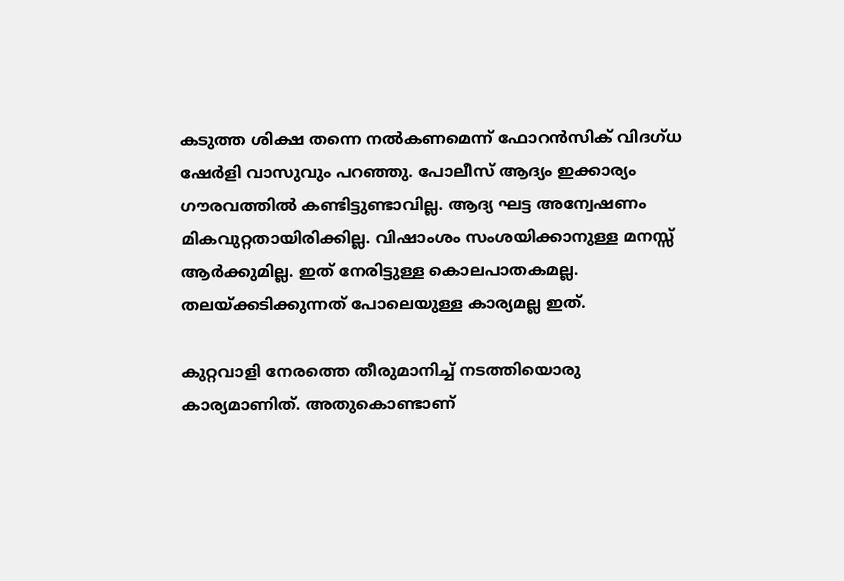കടുത്ത ശിക്ഷ തന്നെ നല്‍കണമെന്ന് ഫോറന്‍സിക് വിദഗ്ധ ഷേര്‍ളി വാസുവും പറഞ്ഞു. പോലീസ് ആദ്യം ഇക്കാര്യം ഗൗരവത്തില്‍ കണ്ടിട്ടുണ്ടാവില്ല. ആദ്യ ഘട്ട അന്വേഷണം മികവുറ്റതായിരിക്കില്ല. വിഷാംശം സംശയിക്കാനുള്ള മനസ്സ് ആര്‍ക്കുമില്ല. ഇത് നേരിട്ടുള്ള കൊലപാതകമല്ല. തലയ്ക്കടിക്കുന്നത് പോലെയുള്ള കാര്യമല്ല ഇത്.

കുറ്റവാളി നേരത്തെ തീരുമാനിച്ച് നടത്തിയൊരു കാര്യമാണിത്. അതുകൊണ്ടാണ്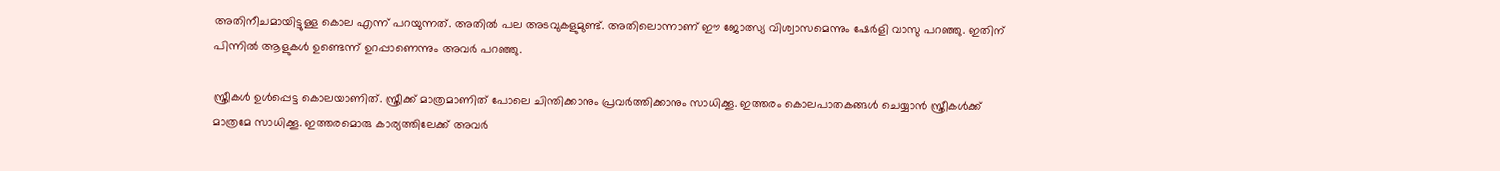അതിനീചമായിട്ടുള്ള കൊല എന്ന് പറയുന്നത്. അതില്‍ പല അടവുകളുമുണ്ട്. അതിലൊന്നാണ് ഈ ജോത്സ്യ വിശ്വാസമെന്നും ഷേര്‍ളി വാസു പറഞ്ഞു. ഇതിന് പിന്നില്‍ ആളുകള്‍ ഉണ്ടെന്ന് ഉറപ്പാണെന്നും അവര്‍ പറഞ്ഞു.

സ്ത്രീകള്‍ ഉള്‍പ്പെട്ട കൊലയാണിത്. സ്ത്രീക്ക് മാത്രമാണിത് പോലെ ചിന്തിക്കാനും പ്രവര്‍ത്തിക്കാനും സാധിക്കൂ. ഇത്തരം കൊലപാതകങ്ങള്‍ ചെയ്യാന്‍ സ്ത്രീകള്‍ക്ക് മാത്രമേ സാധിക്കൂ. ഇത്തരമൊരു കാര്യത്തിലേക്ക് അവര്‍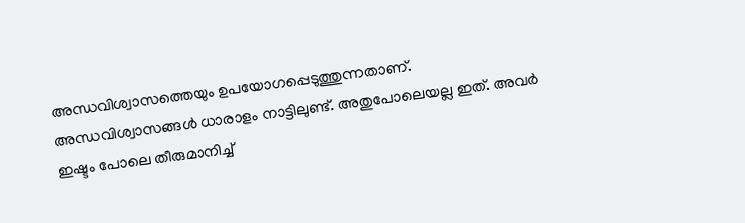അന്ധവിശ്വാസത്തെയും ഉപയോഗപ്പെടുത്തുന്നതാണ്. അന്ധവിശ്വാസങ്ങള്‍ ധാരാളം നാട്ടിലുണ്ട്. അതുപോലെയല്ല ഇത്. അവര്‍ ഇഷ്ടം പോലെ തീരുമാനിച്ച്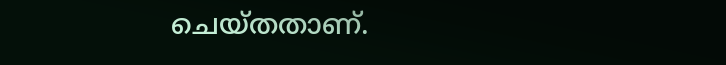ചെയ്തതാണ്.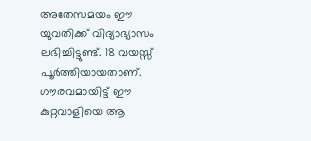അതേസമയം ഈ യുവതിക്ക് വിദ്യാഭ്യാസം ലഭിച്ചിട്ടുണ്ട്. 18 വയസ്സ് പൂര്‍ത്തിയായതാണ്. ഗൗരവമായിട്ട് ഈ കുറ്റവാളിയെ ആ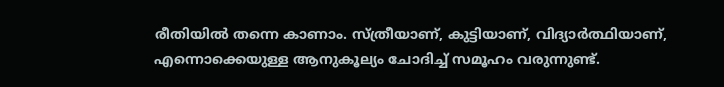രീതിയില്‍ തന്നെ കാണാം. സ്ത്രീയാണ്, കുട്ടിയാണ്, വിദ്യാര്‍ത്ഥിയാണ്, എന്നൊക്കെയുള്ള ആനുകൂല്യം ചോദിച്ച് സമൂഹം വരുന്നുണ്ട്.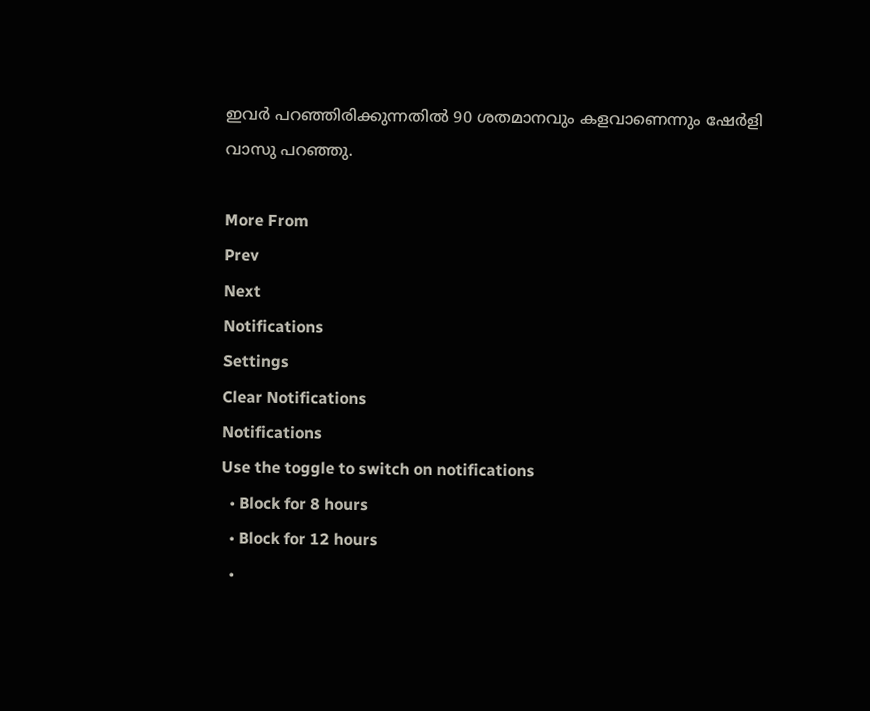ഇവര്‍ പറഞ്ഞിരിക്കുന്നതില്‍ 90 ശതമാനവും കളവാണെന്നും ഷേര്‍ളി വാസു പറഞ്ഞു.

More From
Prev
Next
Notifications
Settings
Clear Notifications
Notifications
Use the toggle to switch on notifications
  • Block for 8 hours
  • Block for 12 hours
  •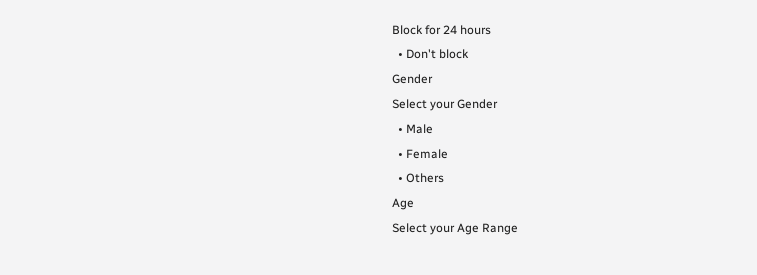Block for 24 hours
  • Don't block
Gender
Select your Gender
  • Male
  • Female
  • Others
Age
Select your Age Range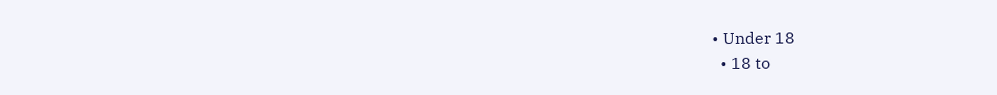• Under 18
  • 18 to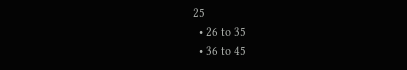25
  • 26 to 35
  • 36 to 45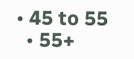• 45 to 55
  • 55+